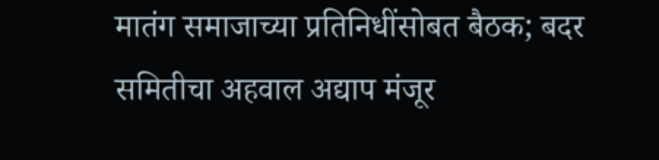मातंग समाजाच्या प्रतिनिधींसोबत बैठक; बदर समितीचा अहवाल अद्याप मंजूर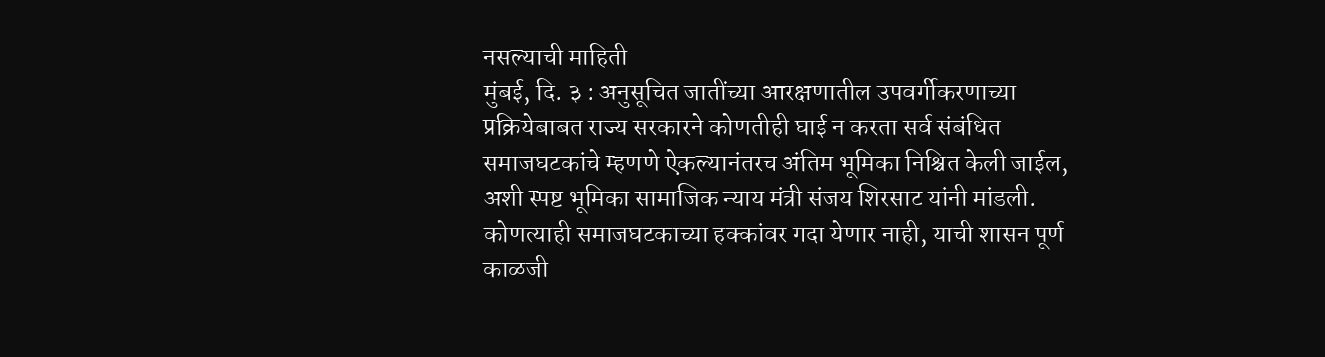नसल्याची माहिती
मुंबई, दि. ३ : अनुसूचित जातींच्या आरक्षणातील उपवर्गीकरणाच्या प्रक्रियेबाबत राज्य सरकारने कोणतीही घाई न करता सर्व संबंधित समाजघटकांचे म्हणणे ऐकल्यानंतरच अंतिम भूमिका निश्चित केली जाईल, अशी स्पष्ट भूमिका सामाजिक न्याय मंत्री संजय शिरसाट यांनी मांडली. कोणत्याही समाजघटकाच्या हक्कांवर गदा येणार नाही, याची शासन पूर्ण काळजी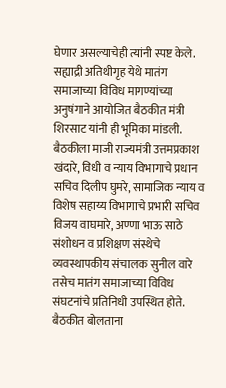घेणार असल्याचेही त्यांनी स्पष्ट केले.
सह्याद्री अतिथीगृह येथे मातंग समाजाच्या विविध मागण्यांच्या अनुषंगाने आयोजित बैठकीत मंत्री शिरसाट यांनी ही भूमिका मांडली. बैठकीला माजी राज्यमंत्री उत्तमप्रकाश खंदारे, विधी व न्याय विभागाचे प्रधान सचिव दिलीप घुमरे, सामाजिक न्याय व विशेष सहाय्य विभागाचे प्रभारी सचिव विजय वाघमारे, अण्णा भाऊ साठे संशोधन व प्रशिक्षण संस्थेचे व्यवस्थापकीय संचालक सुनील वारे तसेच मातंग समाजाच्या विविध संघटनांचे प्रतिनिधी उपस्थित होते.
बैठकीत बोलताना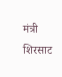मंत्री शिरसाट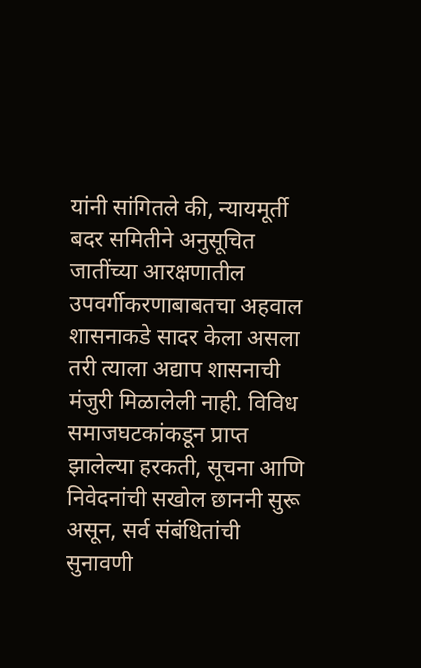यांनी सांगितले की, न्यायमूर्ती बदर समितीने अनुसूचित जातींच्या आरक्षणातील उपवर्गीकरणाबाबतचा अहवाल शासनाकडे सादर केला असला तरी त्याला अद्याप शासनाची मंजुरी मिळालेली नाही. विविध समाजघटकांकडून प्राप्त झालेल्या हरकती, सूचना आणि निवेदनांची सखोल छाननी सुरू असून, सर्व संबंधितांची सुनावणी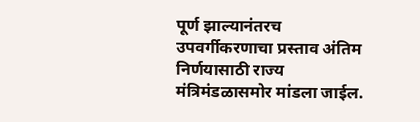पूर्ण झाल्यानंतरच उपवर्गीकरणाचा प्रस्ताव अंतिम निर्णयासाठी राज्य मंत्रिमंडळासमोर मांडला जाईल.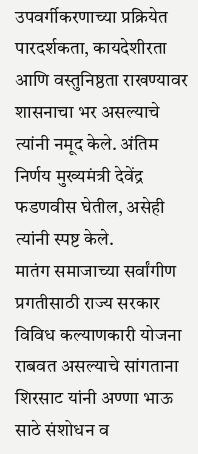उपवर्गीकरणाच्या प्रक्रियेत पारदर्शकता, कायदेशीरता आणि वस्तुनिष्ठता राखण्यावर शासनाचा भर असल्याचे त्यांनी नमूद केले. अंतिम निर्णय मुख्यमंत्री देवेंद्र फडणवीस घेतील, असेही त्यांनी स्पष्ट केले.
मातंग समाजाच्या सर्वांगीण प्रगतीसाठी राज्य सरकार विविध कल्याणकारी योजना राबवत असल्याचे सांगताना शिरसाट यांनी अण्णा भाऊ साठे संशोधन व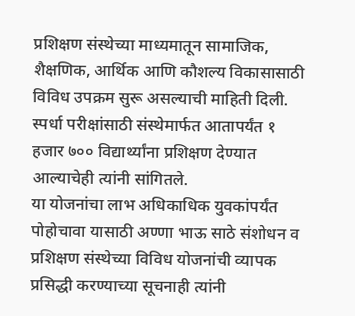प्रशिक्षण संस्थेच्या माध्यमातून सामाजिक, शैक्षणिक, आर्थिक आणि कौशल्य विकासासाठी विविध उपक्रम सुरू असल्याची माहिती दिली. स्पर्धा परीक्षांसाठी संस्थेमार्फत आतापर्यंत १ हजार ७०० विद्यार्थ्यांना प्रशिक्षण देण्यात आल्याचेही त्यांनी सांगितले.
या योजनांचा लाभ अधिकाधिक युवकांपर्यंत पोहोचावा यासाठी अण्णा भाऊ साठे संशोधन व प्रशिक्षण संस्थेच्या विविध योजनांची व्यापक प्रसिद्धी करण्याच्या सूचनाही त्यांनी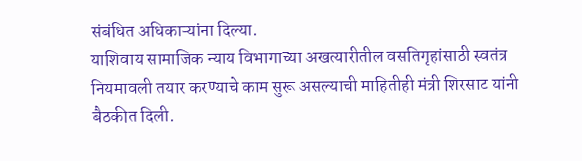संबंधित अधिकाऱ्यांना दिल्या.
याशिवाय सामाजिक न्याय विभागाच्या अखत्यारीतील वसतिगृहांसाठी स्वतंत्र नियमावली तयार करण्याचे काम सुरू असल्याची माहितीही मंत्री शिरसाट यांनी बैठकीत दिली.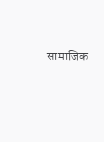सामाजिक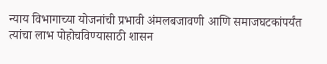न्याय विभागाच्या योजनांची प्रभावी अंमलबजावणी आणि समाजघटकांपर्यंत त्यांचा लाभ पोहोचविण्यासाठी शासन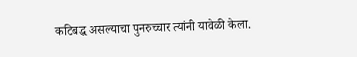कटिबद्ध असल्याचा पुनरुच्चार त्यांनी यावेळी केला.